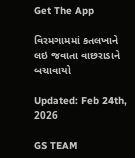Get The App

વિરમગામમાં કતલખાને લઇ જવાતા વાછરાડાને બચાવાયો

Updated: Feb 24th, 2026

GS TEAM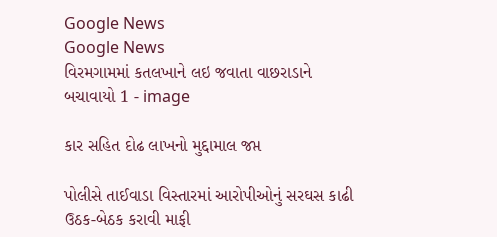Google News
Google News
વિરમગામમાં કતલખાને લઇ જવાતા વાછરાડાને બચાવાયો 1 - image

કાર સહિત દોઢ લાખનો મુદ્દામાલ જપ્ત

પોલીસે તાઈવાડા વિસ્તારમાં આરોપીઓનું સરઘસ કાઢી ઉઠક-બેઠક કરાવી માફી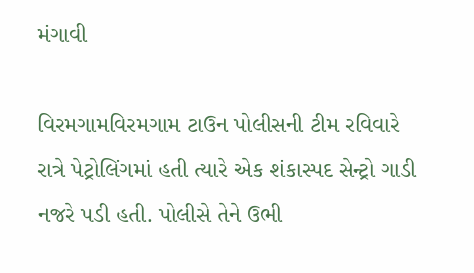મંગાવી

વિરમગામવિરમગામ ટાઉન પોલીસની ટીમ રવિવારે રાત્રે પેટ્રોલિંગમાં હતી ત્યારે એક શંકાસ્પદ સેન્ટ્રો ગાડી નજરે પડી હતી. પોલીસે તેને ઉભી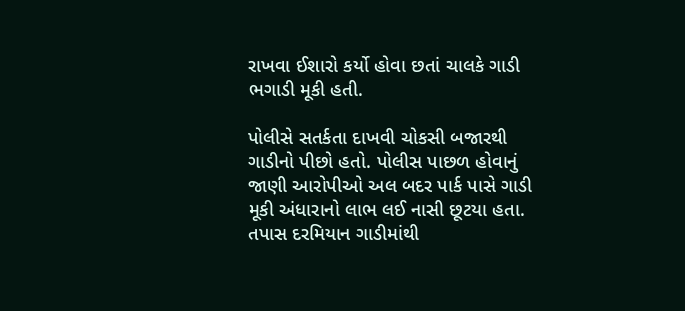રાખવા ઈશારો કર્યો હોવા છતાં ચાલકે ગાડી ભગાડી મૂકી હતી.

પોલીસે સતર્કતા દાખવી ચોકસી બજારથી ગાડીનો પીછો હતો. પોલીસ પાછળ હોવાનું જાણી આરોપીઓ અલ બદર પાર્ક પાસે ગાડી મૂકી અંધારાનો લાભ લઈ નાસી છૂટયા હતા. તપાસ દરમિયાન ગાડીમાંથી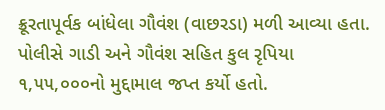ક્રૂરતાપૂર્વક બાંધેલા ગૌવંશ (વાછરડા) મળી આવ્યા હતા. પોલીસે ગાડી અને ગૌવંશ સહિત કુલ રૃપિયા ૧,૫૫,૦૦૦નો મુદ્દામાલ જપ્ત કર્યો હતો.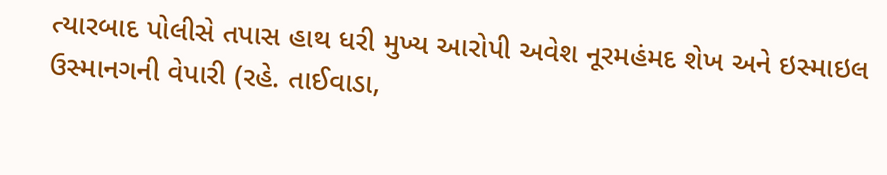ત્યારબાદ પોલીસે તપાસ હાથ ધરી મુખ્ય આરોપી અવેશ નૂરમહંમદ શેખ અને ઇસ્માઇલ ઉસ્માનગની વેપારી (રહે. તાઈવાડા,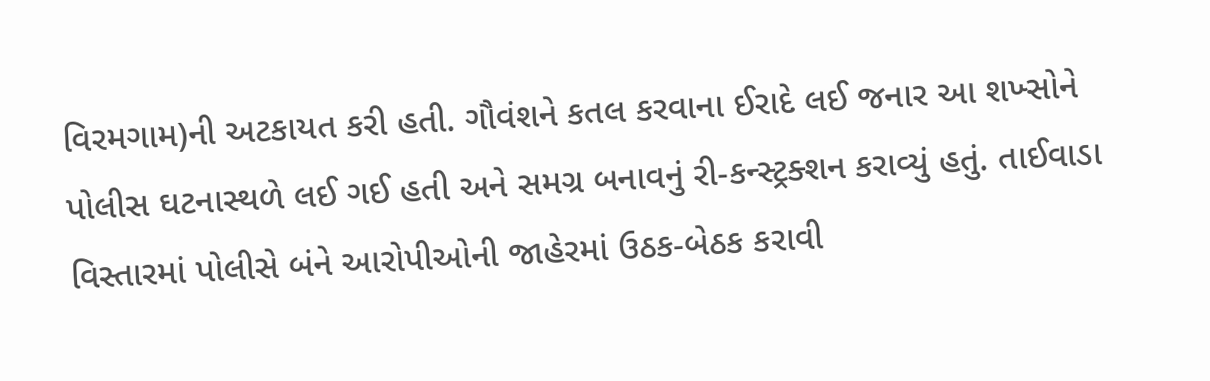વિરમગામ)ની અટકાયત કરી હતી. ગૌવંશને કતલ કરવાના ઈરાદે લઈ જનાર આ શખ્સોને પોલીસ ઘટનાસ્થળે લઈ ગઈ હતી અને સમગ્ર બનાવનું રી-કન્સ્ટ્રક્શન કરાવ્યું હતું. તાઈવાડા વિસ્તારમાં પોલીસે બંને આરોપીઓની જાહેરમાં ઉઠક-બેઠક કરાવી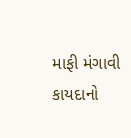માફી મંગાવી કાયદાનો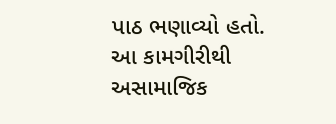પાઠ ભણાવ્યો હતો. આ કામગીરીથી અસામાજિક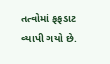તત્વોમાં ફફડાટ વ્યાપી ગયો છે.